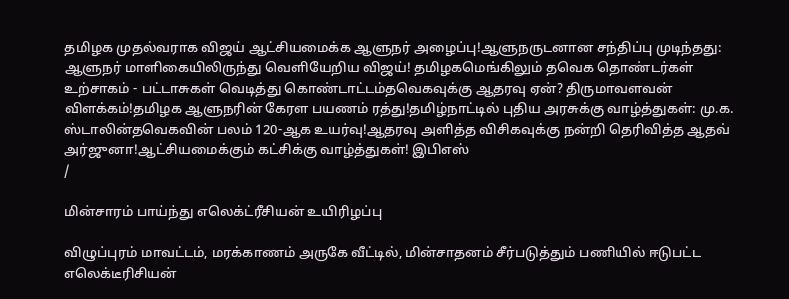தமிழக முதல்வராக விஜய் ஆட்சியமைக்க ஆளுநர் அழைப்பு!ஆளுநருடனான சந்திப்பு முடிந்தது: ஆளுநர் மாளிகையிலிருந்து வெளியேறிய விஜய்! தமிழகமெங்கிலும் தவெக தொண்டர்கள் உற்சாகம் - பட்டாசுகள் வெடித்து கொண்டாட்டம்தவெகவுக்கு ஆதரவு ஏன்? திருமாவளவன் விளக்கம்!தமிழக ஆளுநரின் கேரள பயணம் ரத்து!தமிழ்நாட்டில் புதிய அரசுக்கு வாழ்த்துகள்: மு.க. ஸ்டாலின்தவெகவின் பலம் 120-ஆக உயர்வு!ஆதரவு அளித்த விசிகவுக்கு நன்றி தெரிவித்த ஆதவ் அர்ஜுனா!ஆட்சியமைக்கும் கட்சிக்கு வாழ்த்துகள்! இபிஎஸ்
/

மின்சாரம் பாய்ந்து எலெக்ட்ரீசியன் உயிரிழப்பு

விழுப்புரம் மாவட்டம், மரக்காணம் அருகே வீட்டில், மின்சாதனம் சீர்படுத்தும் பணியில் ஈடுபட்ட எலெக்டீரிசியன்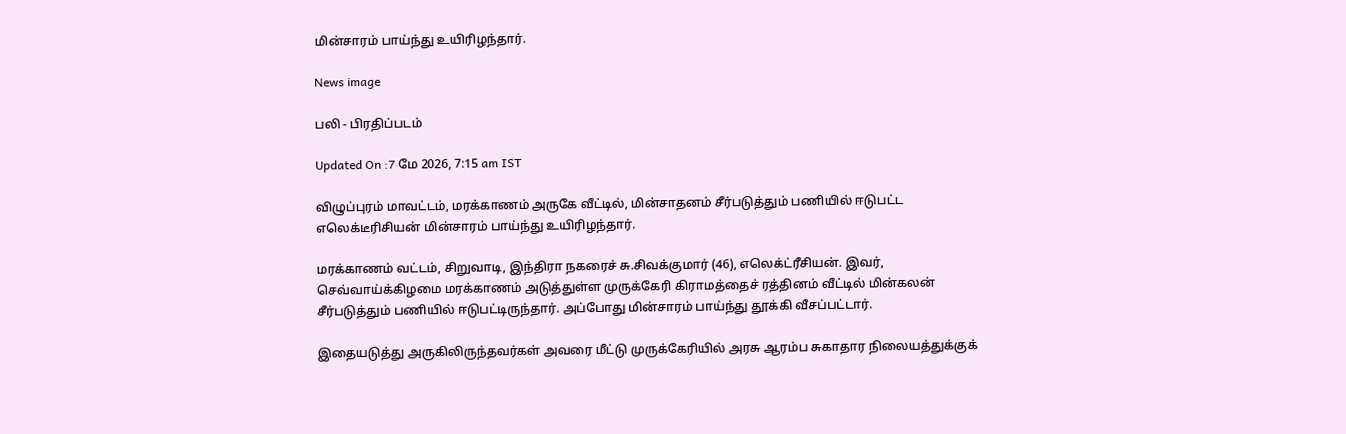மின்சாரம் பாய்ந்து உயிரிழந்தார்.

News image

பலி - பிரதிப்படம்

Updated On :7 மே 2026, 7:15 am IST

விழுப்புரம் மாவட்டம், மரக்காணம் அருகே வீட்டில், மின்சாதனம் சீர்படுத்தும் பணியில் ஈடுபட்ட எலெக்டீரிசியன் மின்சாரம் பாய்ந்து உயிரிழந்தார்.

மரக்காணம் வட்டம், சிறுவாடி, இந்திரா நகரைச் சு.சிவக்குமார் (46), எலெக்ட்ரீசியன். இவர், செவ்வாய்க்கிழமை மரக்காணம் அடுத்துள்ள முருக்கேரி கிராமத்தைச் ரத்தினம் வீட்டில் மின்கலன் சீர்படுத்தும் பணியில் ஈடுபட்டிருந்தார். அப்போது மின்சாரம் பாய்ந்து தூக்கி வீசப்பட்டார்.

இதையடுத்து அருகிலிருந்தவர்கள் அவரை மீட்டு முருக்கேரியில் அரசு ஆரம்ப சுகாதார நிலையத்துக்குக்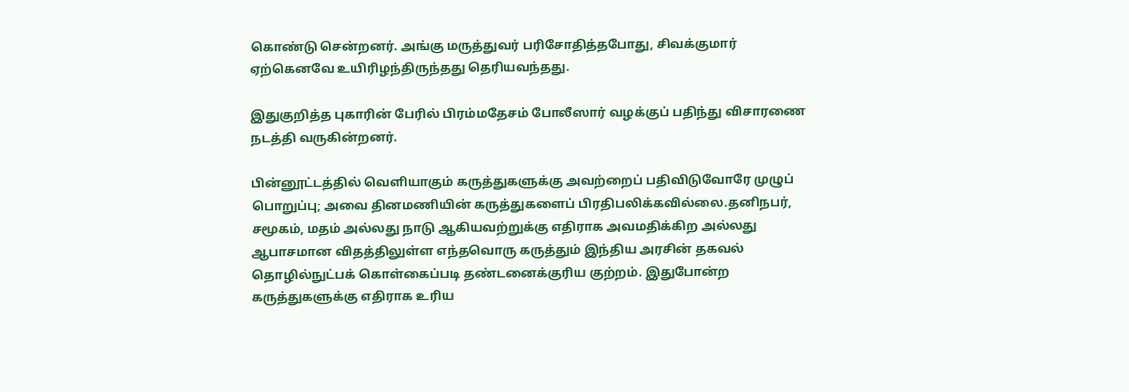கொண்டு சென்றனர். அங்கு மருத்துவர் பரிசோதித்தபோது, சிவக்குமார் ஏற்கெனவே உயிரிழந்திருந்தது தெரியவந்தது.

இதுகுறித்த புகாரின் பேரில் பிரம்மதேசம் போலீஸார் வழக்குப் பதிந்து விசாரணை நடத்தி வருகின்றனர்.

பின்னூட்டத்தில் வெளியாகும் கருத்துகளுக்கு அவற்றைப் பதிவிடுவோரே முழுப் பொறுப்பு; அவை தினமணியின் கருத்துகளைப் பிரதிபலிக்கவில்லை.தனிநபர், சமூகம், மதம் அல்லது நாடு ஆகியவற்றுக்கு எதிராக அவமதிக்கிற அல்லது ஆபாசமான விதத்திலுள்ள எந்தவொரு கருத்தும் இந்திய அரசின் தகவல் தொழில்நுட்பக் கொள்கைப்படி தண்டனைக்குரிய குற்றம். இதுபோன்ற கருத்துகளுக்கு எதிராக உரிய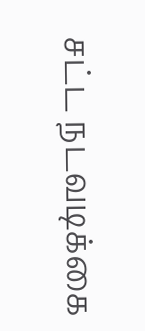சட்ட நடவடிக்கை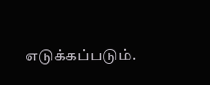எடுக்கப்படும்.